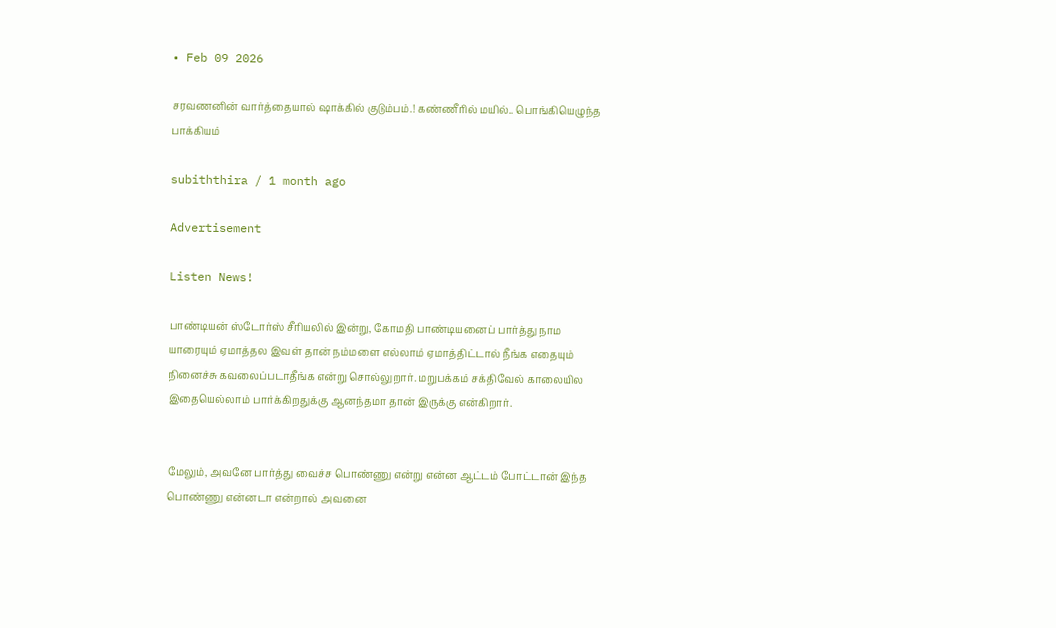• Feb 09 2026

சரவணனின் வார்த்தையால் ஷாக்கில் குடும்பம்.! கண்ணீரில் மயில்.. பொங்கியெழுந்த பாக்கியம்

subiththira / 1 month ago

Advertisement

Listen News!

பாண்டியன் ஸ்டோர்ஸ் சீரியலில் இன்று, கோமதி பாண்டியனைப் பார்த்து நாம யாரையும் ஏமாத்தல இவள் தான் நம்மளை எல்லாம் ஏமாத்திட்டால் நீங்க எதையும் நினைச்சு கவலைப்படாதீங்க என்று சொல்லுறார். மறுபக்கம் சக்திவேல் காலையில இதையெல்லாம் பார்க்கிறதுக்கு ஆனந்தமா தான் இருக்கு என்கிறார்.


மேலும், அவனே பார்த்து வைச்ச பொண்ணு என்று என்ன ஆட்டம் போட்டான் இந்த பொண்ணு என்னடா என்றால் அவனை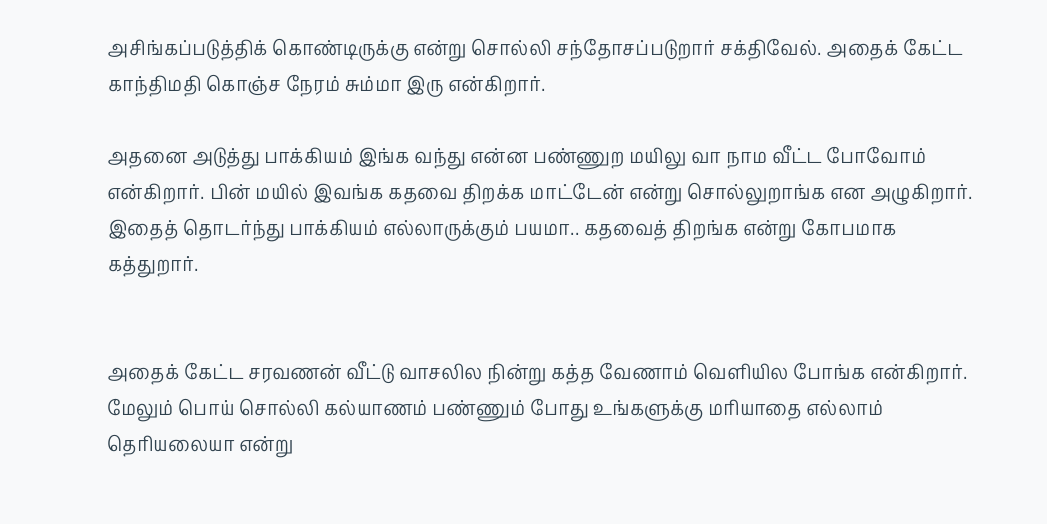அசிங்கப்படுத்திக் கொண்டிருக்கு என்று சொல்லி சந்தோசப்படுறார் சக்திவேல். அதைக் கேட்ட காந்திமதி கொஞ்ச நேரம் சும்மா இரு என்கிறார்.

அதனை அடுத்து பாக்கியம் இங்க வந்து என்ன பண்ணுற மயிலு வா நாம வீட்ட போவோம் என்கிறார். பின் மயில் இவங்க கதவை திறக்க மாட்டேன் என்று சொல்லுறாங்க என அழுகிறார். இதைத் தொடர்ந்து பாக்கியம் எல்லாருக்கும் பயமா.. கதவைத் திறங்க என்று கோபமாக கத்துறார்.


அதைக் கேட்ட சரவணன் வீட்டு வாசலில நின்று கத்த வேணாம் வெளியில போங்க என்கிறார். மேலும் பொய் சொல்லி கல்யாணம் பண்ணும் போது உங்களுக்கு மரியாதை எல்லாம் தெரியலையா என்று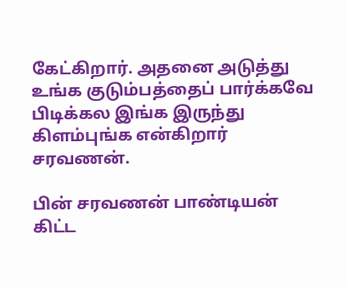கேட்கிறார். அதனை அடுத்து உங்க குடும்பத்தைப் பார்க்கவே பிடிக்கல இங்க இருந்து கிளம்புங்க என்கிறார் சரவணன்.

பின் சரவணன் பாண்டியன் கிட்ட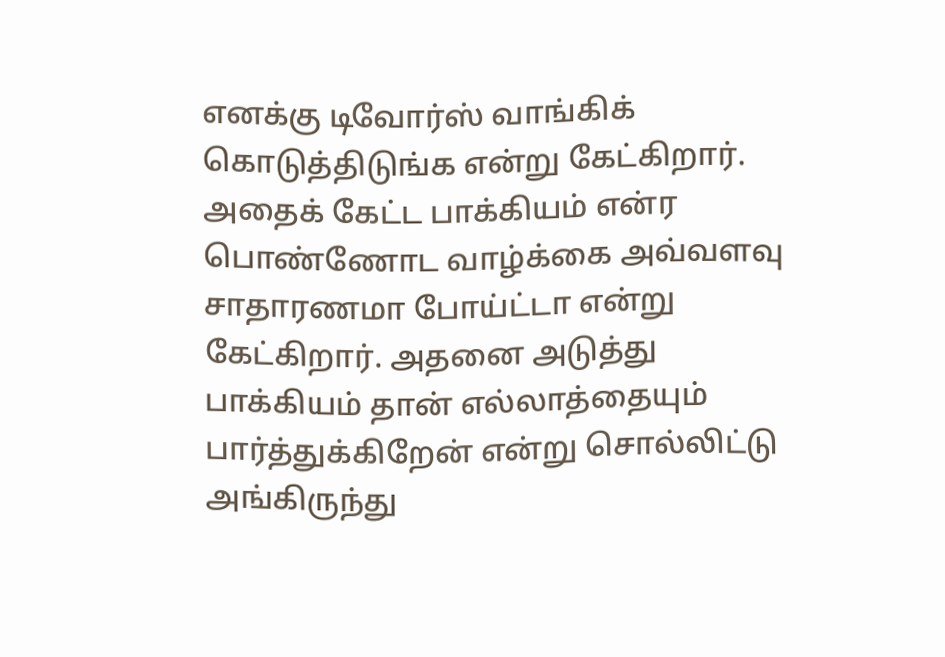எனக்கு டிவோர்ஸ் வாங்கிக் கொடுத்திடுங்க என்று கேட்கிறார். அதைக் கேட்ட பாக்கியம் என்ர பொண்ணோட வாழ்க்கை அவ்வளவு சாதாரணமா போய்ட்டா என்று கேட்கிறார். அதனை அடுத்து பாக்கியம் தான் எல்லாத்தையும் பார்த்துக்கிறேன் என்று சொல்லிட்டு அங்கிருந்து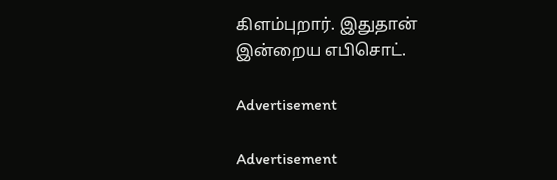கிளம்புறார். இதுதான் இன்றைய எபிசொட்.

Advertisement

Advertisement